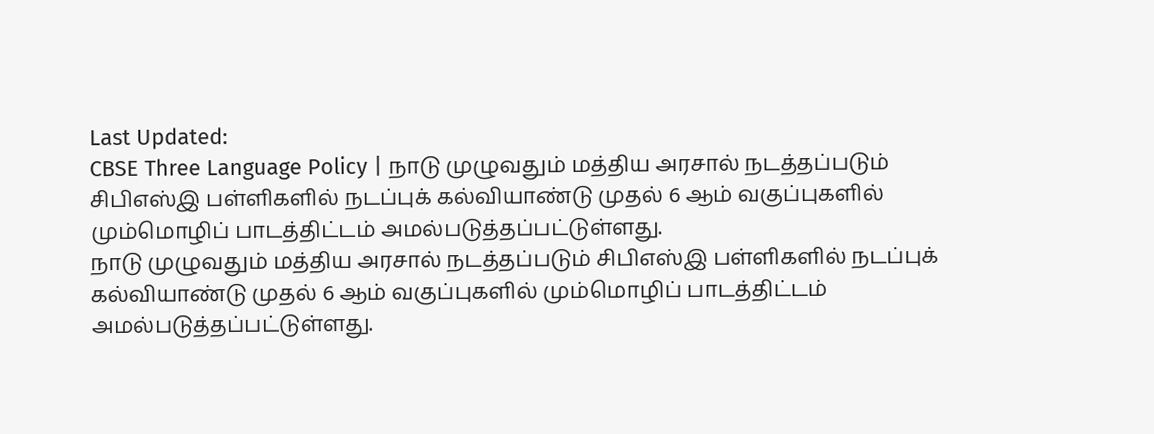Last Updated:
CBSE Three Language Policy | நாடு முழுவதும் மத்திய அரசால் நடத்தப்படும் சிபிஎஸ்இ பள்ளிகளில் நடப்புக் கல்வியாண்டு முதல் 6 ஆம் வகுப்புகளில் மும்மொழிப் பாடத்திட்டம் அமல்படுத்தப்பட்டுள்ளது.
நாடு முழுவதும் மத்திய அரசால் நடத்தப்படும் சிபிஎஸ்இ பள்ளிகளில் நடப்புக் கல்வியாண்டு முதல் 6 ஆம் வகுப்புகளில் மும்மொழிப் பாடத்திட்டம் அமல்படுத்தப்பட்டுள்ளது.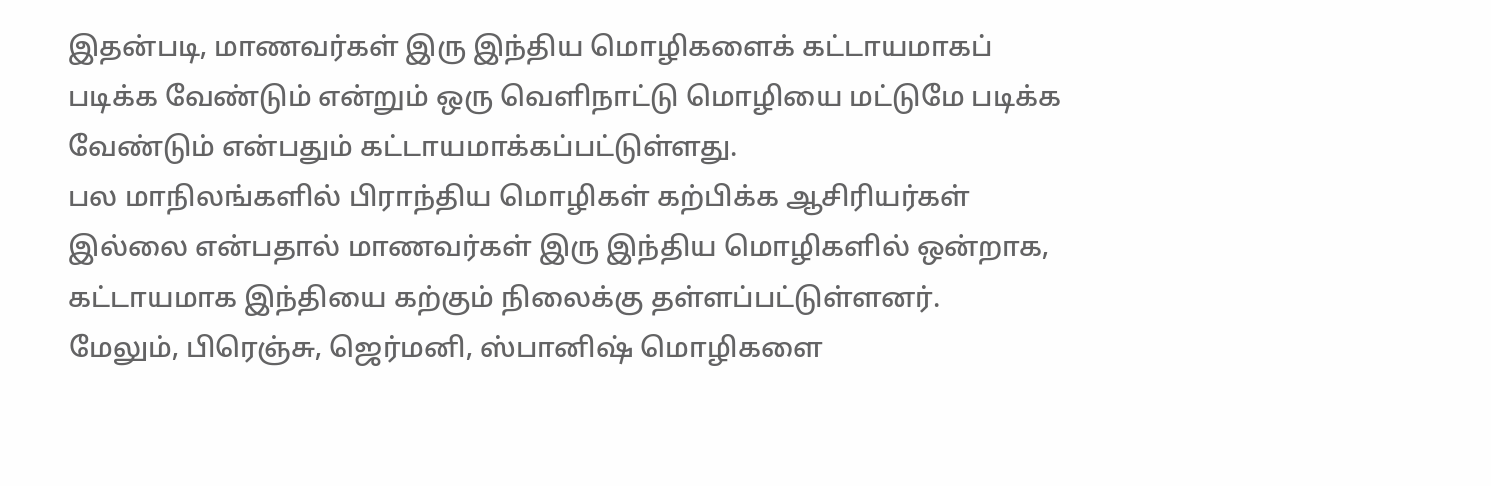இதன்படி, மாணவர்கள் இரு இந்திய மொழிகளைக் கட்டாயமாகப் படிக்க வேண்டும் என்றும் ஒரு வெளிநாட்டு மொழியை மட்டுமே படிக்க வேண்டும் என்பதும் கட்டாயமாக்கப்பட்டுள்ளது.
பல மாநிலங்களில் பிராந்திய மொழிகள் கற்பிக்க ஆசிரியர்கள் இல்லை என்பதால் மாணவர்கள் இரு இந்திய மொழிகளில் ஒன்றாக, கட்டாயமாக இந்தியை கற்கும் நிலைக்கு தள்ளப்பட்டுள்ளனர்.
மேலும், பிரெஞ்சு, ஜெர்மனி, ஸ்பானிஷ் மொழிகளை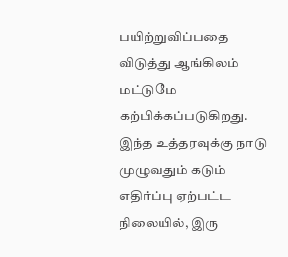பயிற்றுவிப்பதை விடுத்து ஆங்கிலம் மட்டுமே கற்பிக்கப்படுகிறது.
இந்த உத்தரவுக்கு நாடு முழுவதும் கடும் எதிர்ப்பு ஏற்பட்ட நிலையில், இரு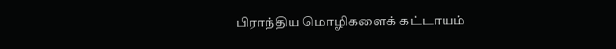பிராந்திய மொழிகளைக் கட்டாயம்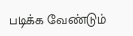படிக்க வேண்டும்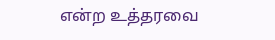என்ற உத்தரவை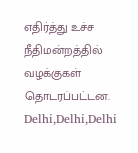எதிர்த்து உச்ச நீதிமன்றத்தில் வழக்குகள் தொடரப்பட்டன.
Delhi,Delhi,Delhi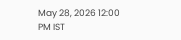May 28, 2026 12:00 PM IST